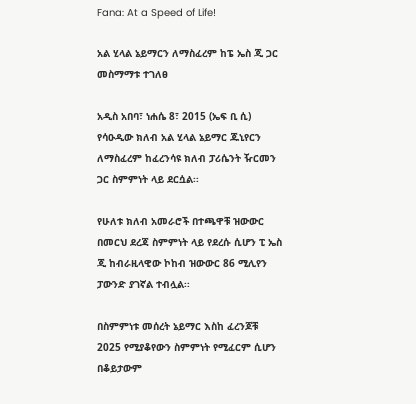Fana: At a Speed of Life!

አል ሂላል ኔይማርን ለማስፈረም ከፔ ኤስ ጂ ጋር መስማማቱ ተገለፀ

አዲስ አበባ፣ ነሐሴ 8፣ 2015 (ኤፍ ቢ ሲ) የሳዑዲው ክለብ አል ሂላል ኔይማር ጁኒየርን ለማስፈረም ከፈረንሳዩ ክለብ ፓሪሴንት ዥርመን ጋር ስምምነት ላይ ደርሷል፡፡

የሁለቱ ክለብ አመራሮች በተጫዋቹ ዝውውር በመርህ ደረጃ ስምምነት ላይ የደረሱ ሲሆን ፒ ኤስ ጂ ከብራዚላዊው ኮከብ ዝውውር 86 ሚሊየን ፓውንድ ያገኛል ተብሏል፡፡

በስምምነቱ መሰረት ኔይማር እስከ ፈረንጆቹ 2025 የሚያቆየውን ስምምነት የሚፈርም ሲሆን በቆይታውም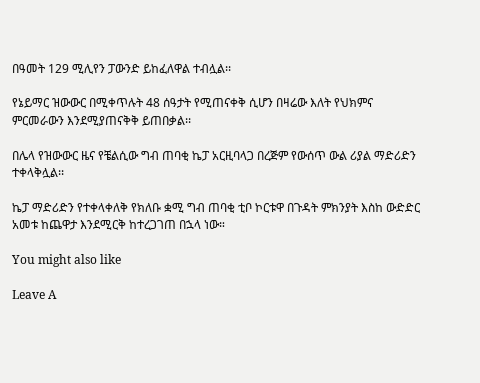በዓመት 129 ሚሊየን ፓውንድ ይከፈለዋል ተብሏል፡፡

የኔይማር ዝውውር በሚቀጥሉት 48 ሰዓታት የሚጠናቀቅ ሲሆን በዛሬው እለት የህክምና ምርመራውን እንደሚያጠናቅቅ ይጠበቃል፡፡

በሌላ የዝውውር ዜና የቼልሲው ግብ ጠባቂ ኬፓ አርዚባላጋ በረጅም የውሰጥ ውል ሪያል ማድሪድን ተቀላቅሏል፡፡

ኬፓ ማድሪድን የተቀላቀለቅ የክለቡ ቋሚ ግብ ጠባቂ ቲቦ ኮርቱዋ በጉዳት ምክንያት እስከ ውድድር አመቱ ከጨዋታ እንደሚርቅ ከተረጋገጠ በኋላ ነው።

You might also like

Leave A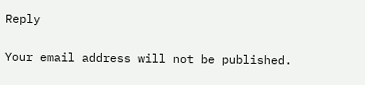Reply

Your email address will not be published.